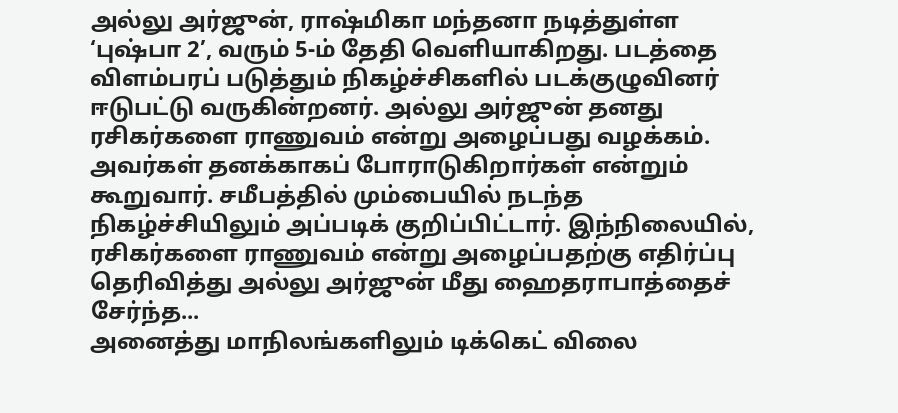அல்லு அர்ஜுன், ராஷ்மிகா மந்தனா நடித்துள்ள ‘புஷ்பா 2’, வரும் 5-ம் தேதி வெளியாகிறது. படத்தை விளம்பரப் படுத்தும் நிகழ்ச்சிகளில் படக்குழுவினர் ஈடுபட்டு வருகின்றனர். அல்லு அர்ஜுன் தனது ரசிகர்களை ராணுவம் என்று அழைப்பது வழக்கம். அவர்கள் தனக்காகப் போராடுகிறார்கள் என்றும் கூறுவார். சமீபத்தில் மும்பையில் நடந்த நிகழ்ச்சியிலும் அப்படிக் குறிப்பிட்டார். இந்நிலையில், ரசிகர்களை ராணுவம் என்று அழைப்பதற்கு எதிர்ப்பு தெரிவித்து அல்லு அர்ஜுன் மீது ஹைதராபாத்தைச் சேர்ந்த...
அனைத்து மாநிலங்களிலும் டிக்கெட் விலை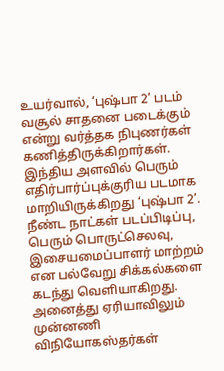உயர்வால், ‘புஷ்பா 2’ படம் வசூல் சாதனை படைக்கும் என்று வர்த்தக நிபுணர்கள் கணித்திருக்கிறார்கள்.
இந்திய அளவில் பெரும் எதிர்பார்ப்புக்குரிய படமாக மாறியிருக்கிறது ‘புஷ்பா 2’. நீண்ட நாட்கள் படப்பிடிப்பு, பெரும் பொருட்செலவு, இசையமைப்பாளர் மாற்றம் என பல்வேறு சிக்கல்களை கடந்து வெளியாகிறது. அனைத்து ஏரியாவிலும் முன்னணி விநியோகஸ்தர்கள்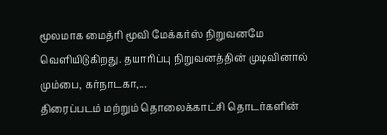மூலமாக மைத்ரி மூவி மேக்கர்ஸ் நிறுவனமே வெளியிடுகிறது. தயாரிப்பு நிறுவனத்தின் முடிவினால் மும்பை, கர்நாடகா,...
திரைப்படம் மற்றும் தொலைக்காட்சி தொடர்களின்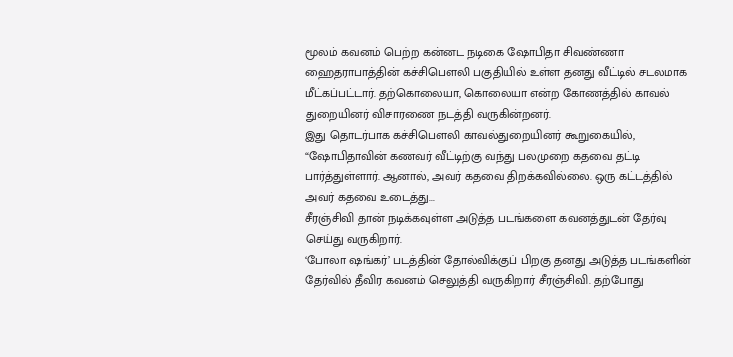மூலம் கவனம் பெற்ற கன்னட நடிகை ஷோபிதா சிவண்ணா ஹைதராபாத்தின் கச்சிபௌலி பகுதியில் உள்ள தனது வீட்டில் சடலமாக மீட்கப்பட்டார். தற்கொலையா, கொலையா என்ற கோணத்தில் காவல் துறையினர் விசாரணை நடத்தி வருகின்றனர்.
இது தொடர்பாக கச்சிபௌலி காவல்துறையினர் கூறுகையில், “ஷோபிதாவின் கணவர் வீட்டிற்கு வந்து பலமுறை கதவை தட்டி பார்த்துள்ளார். ஆனால், அவர் கதவை திறக்கவில்லை. ஒரு கட்டத்தில் அவர் கதவை உடைத்து...
சீரஞ்சிவி தான் நடிக்கவுள்ள அடுத்த படங்களை கவனத்துடன் தேர்வு செய்து வருகிறார்.
‘போலா ஷங்கர்’ படத்தின் தோல்விக்குப் பிறகு தனது அடுத்த படங்களின் தேர்வில் தீவிர கவனம் செலுத்தி வருகிறார் சீரஞ்சிவி. தற்போது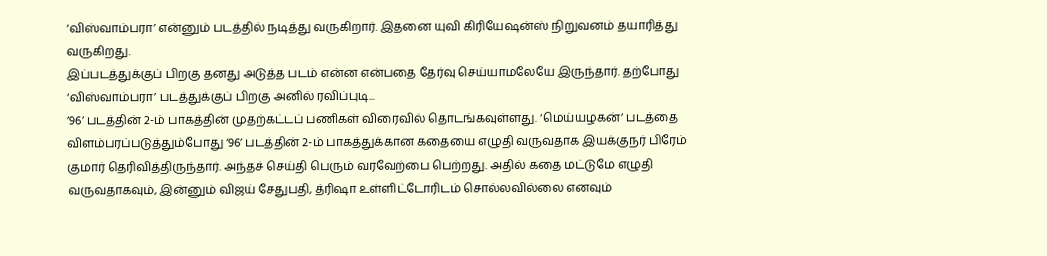‘விஸ்வாம்பரா’ என்னும் படத்தில் நடித்து வருகிறார். இதனை யுவி கிரியேஷன்ஸ் நிறுவனம் தயாரித்து வருகிறது.
இப்படத்துக்குப் பிறகு தனது அடுத்த படம் என்ன என்பதை தேர்வு செய்யாமலேயே இருந்தார். தற்போது ‘விஸ்வாம்பரா’ படத்துக்குப் பிறகு அனில் ரவிப்புடி...
’96’ படத்தின் 2-ம் பாகத்தின் முதற்கட்டப் பணிகள் விரைவில் தொடங்கவுள்ளது. ‘மெய்யழகன்’ படத்தை விளம்பரப்படுத்தும்போது ‘96’ படத்தின் 2-ம் பாகத்துக்கான கதையை எழுதி வருவதாக இயக்குநர் பிரேம் குமார் தெரிவித்திருந்தார். அந்தச் செய்தி பெரும் வரவேற்பை பெற்றது. அதில் கதை மட்டுமே எழுதி வருவதாகவும், இன்னும் விஜய் சேதுபதி, த்ரிஷா உள்ளிட்டோரிடம் சொல்லவில்லை எனவும்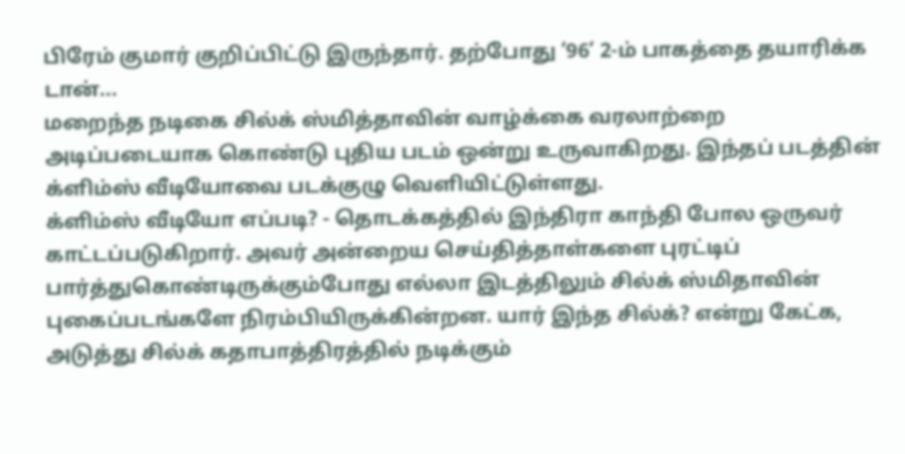பிரேம் குமார் குறிப்பிட்டு இருந்தார். தற்போது ‘96’ 2-ம் பாகத்தை தயாரிக்க டான்...
மறைந்த நடிகை சில்க் ஸ்மித்தாவின் வாழ்க்கை வரலாற்றை அடிப்படையாக கொண்டு புதிய படம் ஒன்று உருவாகிறது. இந்தப் படத்தின் க்ளிம்ஸ் வீடியோவை படக்குழு வெளியிட்டுள்ளது.
க்ளிம்ஸ் வீடியோ எப்படி? - தொடக்கத்தில் இந்திரா காந்தி போல ஒருவர் காட்டப்படுகிறார். அவர் அன்றைய செய்தித்தாள்களை புரட்டிப் பார்த்துகொண்டிருக்கும்போது எல்லா இடத்திலும் சில்க் ஸ்மிதாவின் புகைப்படங்களே நிரம்பியிருக்கின்றன. யார் இந்த சில்க்? என்று கேட்க, அடுத்து சில்க் கதாபாத்திரத்தில் நடிக்கும்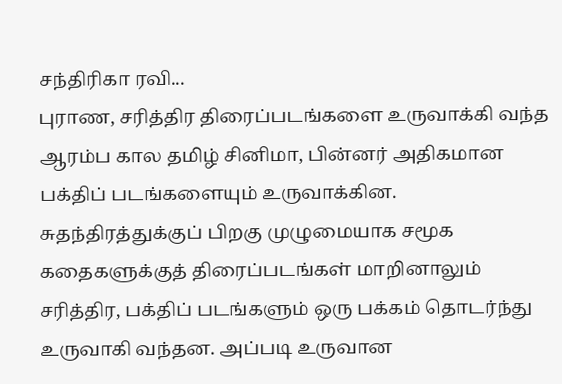சந்திரிகா ரவி...
புராண, சரித்திர திரைப்படங்களை உருவாக்கி வந்த ஆரம்ப கால தமிழ் சினிமா, பின்னர் அதிகமான பக்திப் படங்களையும் உருவாக்கின. சுதந்திரத்துக்குப் பிறகு முழுமையாக சமூக கதைகளுக்குத் திரைப்படங்கள் மாறினாலும் சரித்திர, பக்திப் படங்களும் ஒரு பக்கம் தொடர்ந்து உருவாகி வந்தன. அப்படி உருவான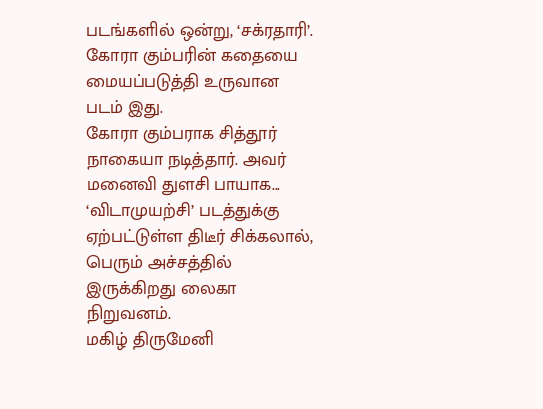படங்களில் ஒன்று, ‘சக்ரதாரி’. கோரா கும்பரின் கதையை மையப்படுத்தி உருவான படம் இது.
கோரா கும்பராக சித்தூர் நாகையா நடித்தார். அவர் மனைவி துளசி பாயாக...
‘விடாமுயற்சி’ படத்துக்கு ஏற்பட்டுள்ள திடீர் சிக்கலால், பெரும் அச்சத்தில் இருக்கிறது லைகா நிறுவனம்.
மகிழ் திருமேனி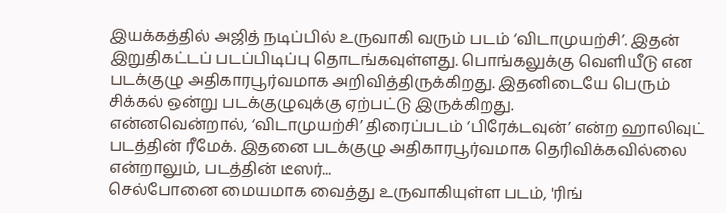இயக்கத்தில் அஜித் நடிப்பில் உருவாகி வரும் படம் ‘விடாமுயற்சி’. இதன் இறுதிகட்டப் படப்பிடிப்பு தொடங்கவுள்ளது. பொங்கலுக்கு வெளியீடு என படக்குழு அதிகாரபூர்வமாக அறிவித்திருக்கிறது. இதனிடையே பெரும் சிக்கல் ஒன்று படக்குழுவுக்கு ஏற்பட்டு இருக்கிறது.
என்னவென்றால், ‘விடாமுயற்சி’ திரைப்படம் ‘பிரேக்டவுன்’ என்ற ஹாலிவுட் படத்தின் ரீமேக். இதனை படக்குழு அதிகாரபூர்வமாக தெரிவிக்கவில்லை என்றாலும், படத்தின் டீஸர்...
செல்போனை மையமாக வைத்து உருவாகியுள்ள படம், 'ரிங்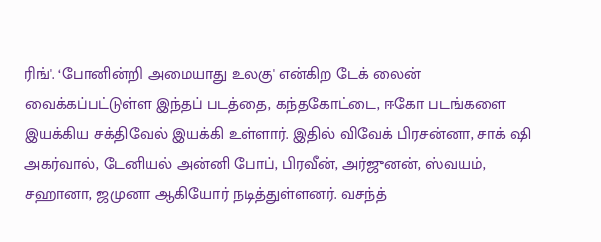ரிங்'. ‘போனின்றி அமையாது உலகு' என்கிற டேக் லைன் வைக்கப்பட்டுள்ள இந்தப் படத்தை, கந்தகோட்டை, ஈகோ படங்களை இயக்கிய சக்திவேல் இயக்கி உள்ளார். இதில் விவேக் பிரசன்னா, சாக் ஷி அகர்வால், டேனியல் அன்னி போப், பிரவீன், அர்ஜுனன், ஸ்வயம், சஹானா, ஜமுனா ஆகியோர் நடித்துள்ளனர். வசந்த்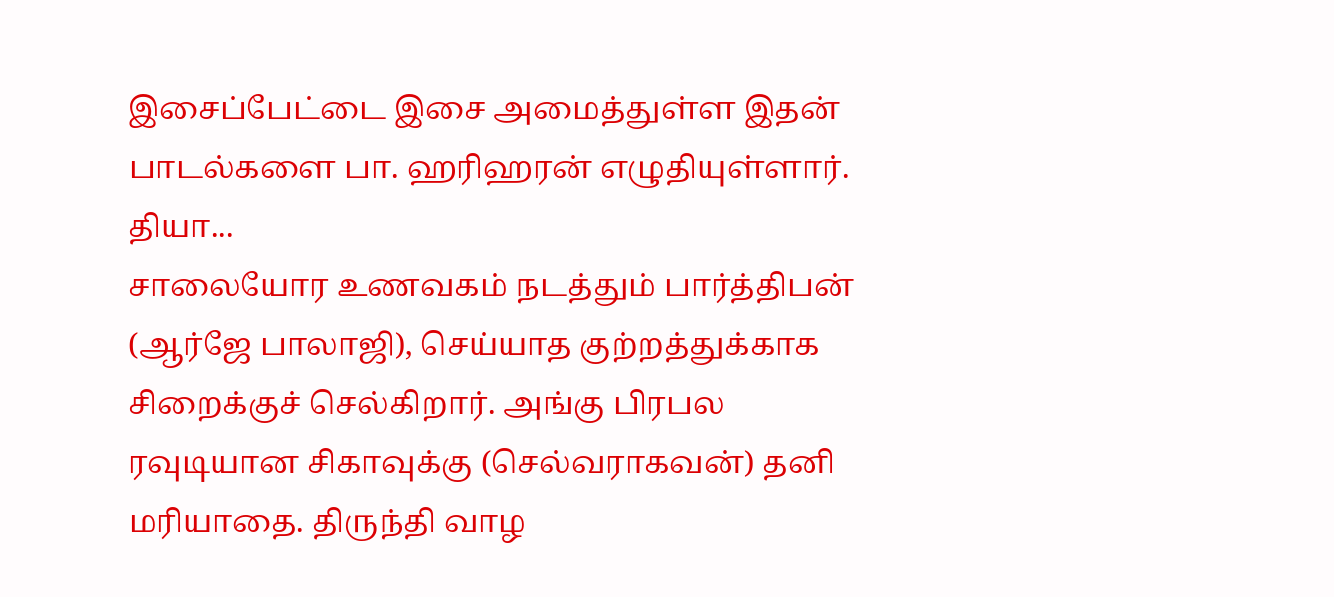இசைப்பேட்டை இசை அமைத்துள்ள இதன் பாடல்களை பா. ஹரிஹரன் எழுதியுள்ளார். தியா...
சாலையோர உணவகம் நடத்தும் பார்த்திபன் (ஆர்ஜே பாலாஜி), செய்யாத குற்றத்துக்காக சிறைக்குச் செல்கிறார். அங்கு பிரபல ரவுடியான சிகாவுக்கு (செல்வராகவன்) தனி மரியாதை. திருந்தி வாழ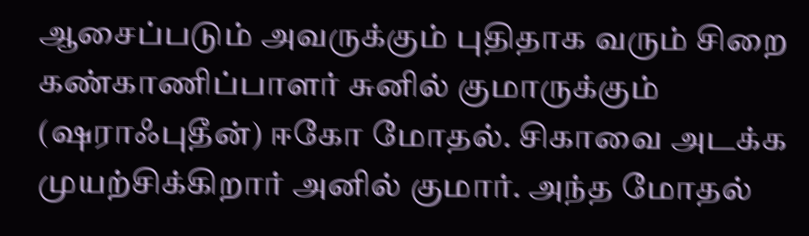ஆசைப்படும் அவருக்கும் புதிதாக வரும் சிறை கண்காணிப்பாளர் சுனில் குமாருக்கும் (ஷராஃபுதீன்) ஈகோ மோதல். சிகாவை அடக்க முயற்சிக்கிறார் அனில் குமார். அந்த மோதல்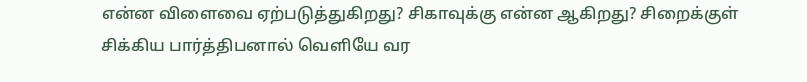என்ன விளைவை ஏற்படுத்துகிறது? சிகாவுக்கு என்ன ஆகிறது? சிறைக்குள் சிக்கிய பார்த்திபனால் வெளியே வர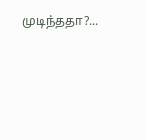முடிந்ததா?...